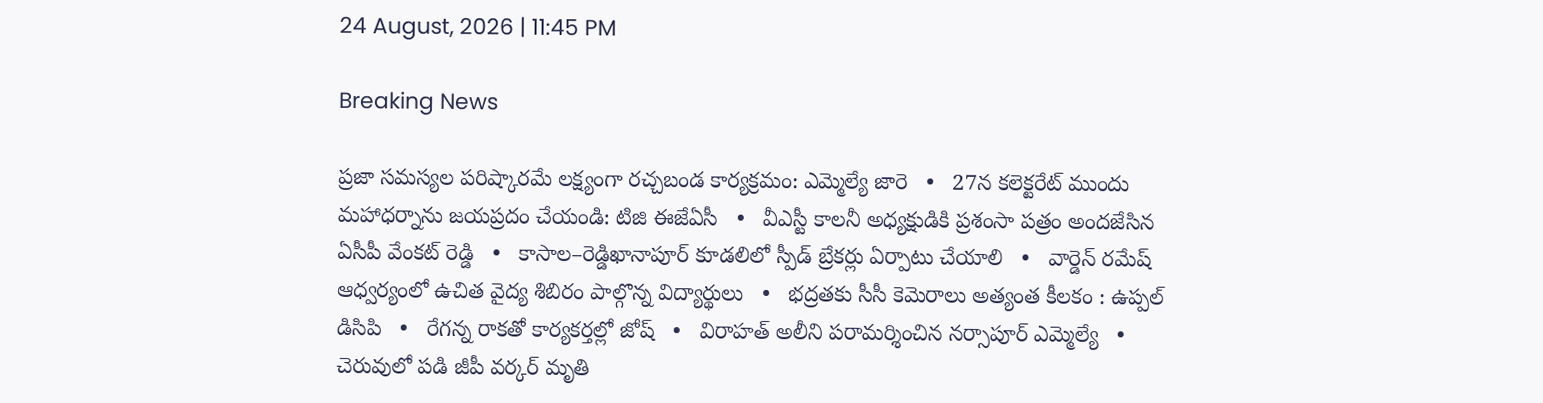24 August, 2026 | 11:45 PM

Breaking News

ప్రజా సమస్యల పరిష్కారమే లక్ష్యంగా రచ్చబండ కార్యక్రమం: ఎమ్మెల్యే జారె   •   27న కలెక్టరేట్ ముందు మహాధర్నాను జయప్రదం చేయండి: టిజి ఈజేఏసీ   •   వీఎస్టీ కాలనీ అధ్యక్షుడికి ప్రశంసా పత్రం అందజేసిన ఏసీపీ వేంకట్ రెడ్డి   •   కాసాల–రెడ్డిఖానాపూర్ కూడలిలో స్పీడ్ బ్రేకర్లు ఏర్పాటు చేయాలి   •   వార్డెన్ రమేష్ ఆధ్వర్యంలో ఉచిత వైద్య శిబిరం పాల్గొన్న విద్యార్థులు   •   భద్రతకు సీసీ కెమెరాలు అత్యంత కీలకం : ఉప్పల్ డిసిపి   •   రేగన్న రాకతో కార్యకర్తల్లో జోష్   •   విరాహత్ అలీని పరామర్శించిన నర్సాపూర్ ఎమ్మెల్యే   •   చెరువులో పడి జీపీ వర్కర్‌ మృతి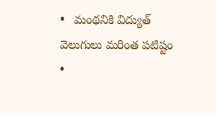•   మంథనికి విద్యుత్ వెలుగులు మరింత పటిష్టం   •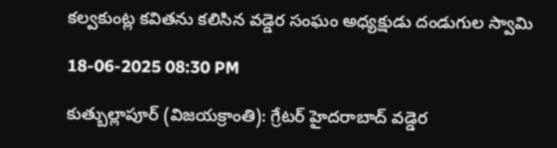కల్వకుంట్ల కవితను కలిసిన వడ్డెర సంఘం అధ్యక్షుడు దండుగుల స్వామి

18-06-2025 08:30 PM

కుత్బుల్లాపూర్ (విజయక్రాంతి): గ్రేటర్ హైదరాబాద్ వడ్డెర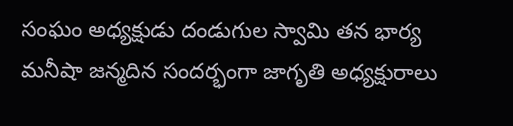సంఘం అధ్యక్షుడు దండుగుల స్వామి తన భార్య మనీషా జన్మదిన సందర్భంగా జాగృతి అధ్యక్షురాలు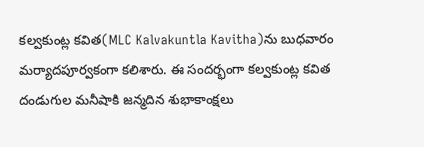కల్వకుంట్ల కవిత(MLC Kalvakuntla Kavitha)ను బుధవారం మర్యాదపూర్వకంగా కలిశారు. ఈ సందర్భంగా కల్వకుంట్ల కవిత దండుగుల మనీషాకి జన్మదిన శుభాకాంక్షలు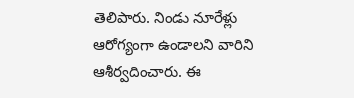తెలిపారు. నిండు నూరేళ్లు ఆరోగ్యంగా ఉండాలని వారిని ఆశీర్వదించారు. ఈ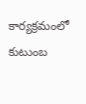కార్యక్రమంలో కుటుంబ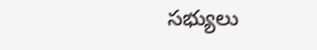సభ్యులు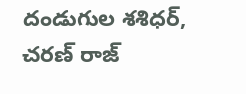దండుగుల శశిధర్, చరణ్ రాజ్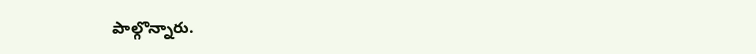పాల్గొన్నారు.